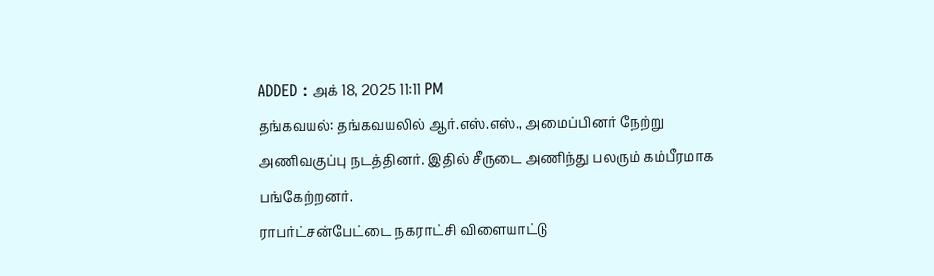ADDED : அக் 18, 2025 11:11 PM
தங்கவயல்: தங்கவயலில் ஆர்.எஸ்.எஸ்., அமைப்பினர் நேற்று அணிவகுப்பு நடத்தினர். இதில் சீருடை அணிந்து பலரும் கம்பீரமாக பங்கேற்றனர்.
ராபர்ட்சன்பேட்டை நகராட்சி விளையாட்டு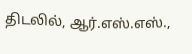திடலில், ஆர்.எஸ்.எஸ்.,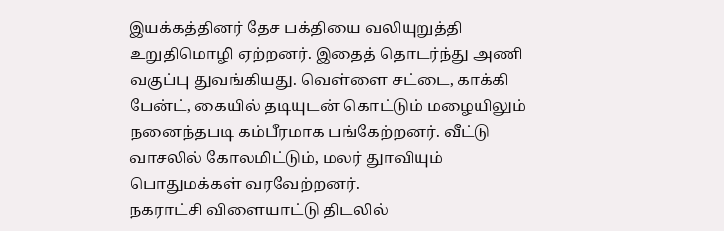இயக்கத்தினர் தேச பக்தியை வலியுறுத்தி உறுதிமொழி ஏற்றனர். இதைத் தொடர்ந்து அணி வகுப்பு துவங்கியது. வெள்ளை சட்டை, காக்கி பேன்ட், கையில் தடியுடன் கொட்டும் மழையிலும் நனைந்தபடி கம்பீரமாக பங்கேற்றனர். வீட்டு வாசலில் கோலமிட்டும், மலர் துாவியும் பொதுமக்கள் வரவேற்றனர்.
நகராட்சி விளையாட்டு திடலில்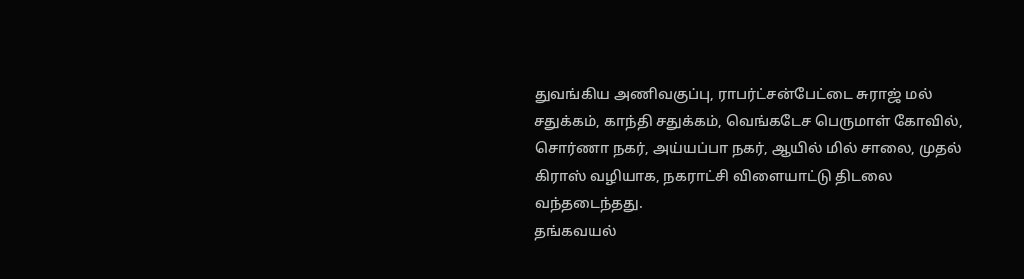துவங்கிய அணிவகுப்பு, ராபர்ட்சன்பேட்டை சுராஜ் மல் சதுக்கம், காந்தி சதுக்கம், வெங்கடேச பெருமாள் கோவில், சொர்ணா நகர், அய்யப்பா நகர், ஆயில் மில் சாலை, முதல் கிராஸ் வழியாக, நகராட்சி விளையாட்டு திடலை வந்தடைந்தது.
தங்கவயல்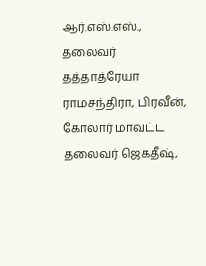ஆர்.எஸ்.எஸ்., தலைவர் தத்தாத்ரேயா ராமசந்திரா, பிரவீன், கோலார் மாவட்ட தலைவர் ஜெகதீஷ்,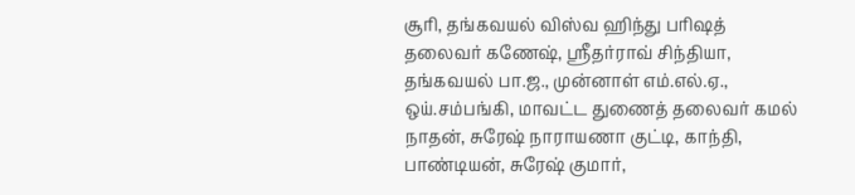சூரி, தங்கவயல் விஸ்வ ஹிந்து பரிஷத் தலைவர் கணேஷ், ஸ்ரீதர்ராவ் சிந்தியா, தங்கவயல் பா.ஜ., முன்னாள் எம்.எல்.ஏ., ஒய்.சம்பங்கி, மாவட்ட துணைத் தலைவர் கமல் நாதன், சுரேஷ் நாராயணா குட்டி, காந்தி, பாண்டியன், சுரேஷ் குமார்,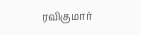ரவிகுமார்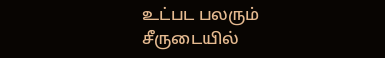உட்பட பலரும் சீருடையில்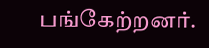பங்கேற்றனர்.